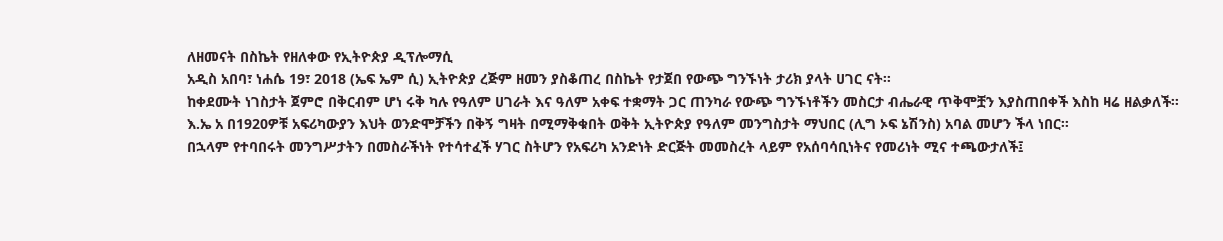ለዘመናት በስኬት የዘለቀው የኢትዮጵያ ዲፕሎማሲ
አዲስ አበባ፣ ነሐሴ 19፣ 2018 (ኤፍ ኤም ሲ) ኢትዮጵያ ረጅም ዘመን ያስቆጠረ በስኬት የታጀበ የውጭ ግንኙነት ታሪክ ያላት ሀገር ናት፡፡
ከቀደሙት ነገስታት ጀምሮ በቅርብም ሆነ ሩቅ ካሉ የዓለም ሀገራት እና ዓለም አቀፍ ተቋማት ጋር ጠንካራ የውጭ ግንኙነቶችን መስርታ ብሔራዊ ጥቅሞቿን እያስጠበቀች እስከ ዛሬ ዘልቃለች፡፡
እ.ኤ አ በ1920ዎቹ አፍሪካውያን እህት ወንድሞቻችን በቅኝ ግዛት በሚማቅቁበት ወቅት ኢትዮጵያ የዓለም መንግስታት ማህበር (ሊግ ኦፍ ኔሽንስ) አባል መሆን ችላ ነበር፡፡
በኋላም የተባበሩት መንግሥታትን በመስራችነት የተሳተፈች ሃገር ስትሆን የአፍሪካ አንድነት ድርጅት መመስረት ላይም የአሰባሳቢነትና የመሪነት ሚና ተጫውታለች፤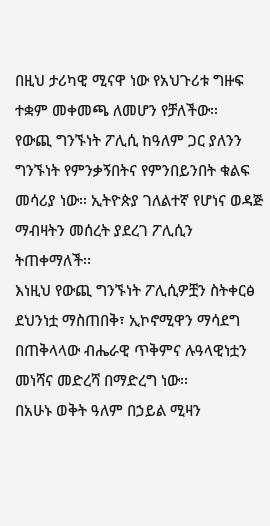በዚህ ታሪካዊ ሚናዋ ነው የአህጉሪቱ ግዙፍ ተቋም መቀመጫ ለመሆን የቻለችው፡፡
የውጪ ግንኙነት ፖሊሲ ከዓለም ጋር ያለንን ግንኙነት የምንቃኝበትና የምንበይንበት ቁልፍ መሳሪያ ነው፡፡ ኢትዮጵያ ገለልተኛ የሆነና ወዳጅ ማብዛትን መሰረት ያደረገ ፖሊሲን ትጠቀማለች፡፡
እነዚህ የውጪ ግንኙነት ፖሊሲዎቿን ስትቀርፅ ደህንነቷ ማስጠበቅ፣ ኢኮኖሚዋን ማሳደግ በጠቅላላው ብሔራዊ ጥቅምና ሉዓላዊነቷን መነሻና መድረሻ በማድረግ ነው፡፡
በአሁኑ ወቅት ዓለም በኃይል ሚዛን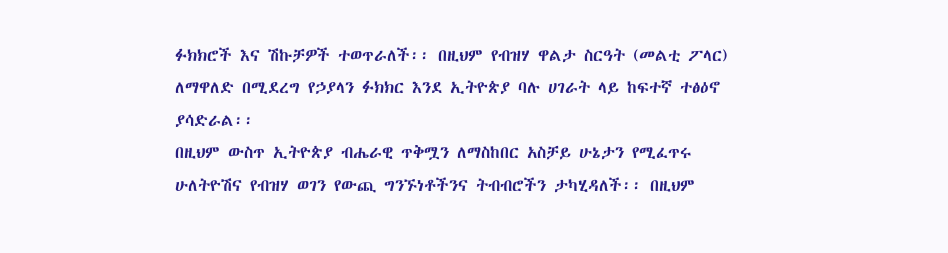ፉክክሮች እና ሽኩቻዎች ተወጥራለች፡፡ በዚህም የብዝሃ ዋልታ ስርዓት (መልቲ ፖላር) ለማዋለድ በሚደረግ የኃያላን ፉክክር እንደ ኢትዮጵያ ባሉ ሀገራት ላይ ከፍተኛ ተፅዕኖ ያሳድራል፡፡
በዚህም ውስጥ ኢትዮጵያ ብሔራዊ ጥቅሟን ለማስከበር አስቻይ ሁኔታን የሚፈጥሩ ሁለትዮሽና የብዝሃ ወገን የውጪ ግንኙነቶችንና ትብብሮችን ታካሂዳለች፡፡ በዚህም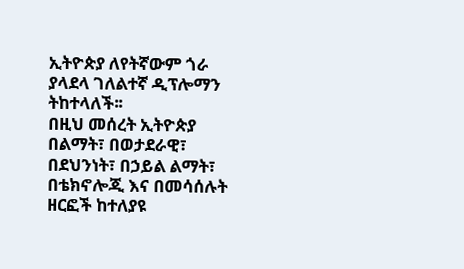ኢትዮጵያ ለየትኛውም ጎራ ያላደላ ገለልተኛ ዲፕሎማን ትከተላለች፡፡
በዚህ መሰረት ኢትዮጵያ በልማት፣ በወታደራዊ፣ በደህንነት፣ በኃይል ልማት፣ በቴክኖሎጂ እና በመሳሰሉት ዘርፎች ከተለያዩ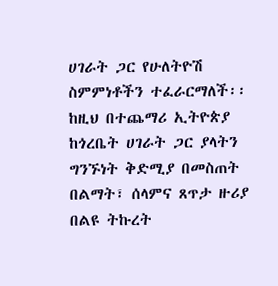ሀገራት ጋር የሁለትዮሽ ስምምነቶችን ተፈራርማለች፡፡
ከዚህ በተጨማሪ ኢትዮጵያ ከጎረቤት ሀገራት ጋር ያላትን ግንኙነት ቅድሚያ በመስጠት በልማት፣ ሰላምና ጸጥታ ዙሪያ በልዩ ትኩረት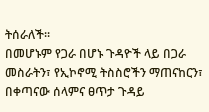ትሰራለች፡፡
በመሆኑም የጋራ በሆኑ ጉዳዮች ላይ በጋራ መስራትን፣ የኢኮኖሚ ትስስሮችን ማጠናከርን፣ በቀጣናው ሰላምና ፀጥታ ጉዳይ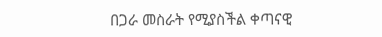በጋራ መስራት የሚያስችል ቀጣናዊ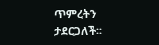ጥምረትን ታደርጋለች፡፡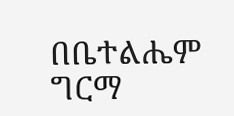በቤተልሔም ግርማ